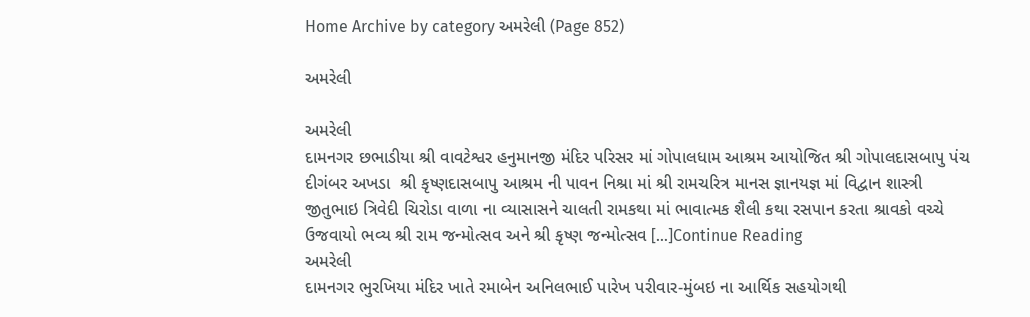Home Archive by category અમરેલી (Page 852)

અમરેલી

અમરેલી
દામનગર છભાડીયા શ્રી વાવટેશ્વર હનુમાનજી મંદિર પરિસર માં ગોપાલધામ આશ્રમ આયોજિત શ્રી ગોપાલદાસબાપુ પંચ દીગંબર અખડા  શ્રી કૃષ્ણદાસબાપુ આશ્રમ ની પાવન નિશ્રા માં શ્રી રામચરિત્ર માનસ જ્ઞાનયજ્ઞ માં વિદ્વાન શાસ્ત્રી જીતુભાઇ ત્રિવેદી ચિરોડા વાળા ના વ્યાસાસને ચાલતી રામકથા માં ભાવાત્મક શૈલી કથા રસપાન કરતા શ્રાવકો વચ્ચે ઉજવાયો ભવ્ય શ્રી રામ જન્મોત્સવ અને શ્રી કૃષ્ણ જન્મોત્સવ […]Continue Reading
અમરેલી
દામનગર ભુરખિયા મંદિર ખાતે રમાબેન અનિલભાઈ પારેખ પરીવાર-મુંબઇ ના આર્થિક સહયોગથી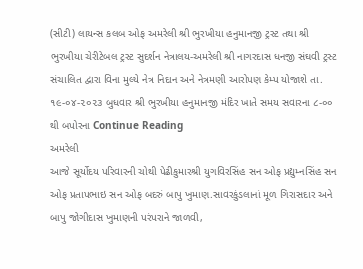(સીટી) લાયન્સ કલબ ઓફ અમરેલી શ્રી ભુરખીયા હનુમાનજી ટ્રસ્ટ તથા શ્રી ભુરખીયા ચેરીટેબલ ટ્રસ્ટ સુદર્શન નેત્રાલય-અમરેલી શ્રી નાગરદાસ ધનજી સંઘવી ટ્રસ્ટ સંચાલિત દ્વારા વિના મુલ્યે નેત્ર નિદાન અને નેત્રમણી આરોપણ કેમ્પ યોજાશે તા. ૧૯-૦૪-૨૦૨૩ બુધવાર શ્રી ભુરખીયા હનુમાનજી મંદિર ખાતે સમય સવારના ૮-૦૦ થી બપોરના Continue Reading
અમરેલી
આજે સૂર્યોદય પરિવારની ચોથી પેઢીકુમારશ્રી યુગવિરસિંહ સન ઓફ પ્રદ્યુમ્નસિંહ સન ઓફ પ્રતાપભાઇ સન ઓફ બદરું બાપુ ખુમાણ.સાવરકુંડલાનાં મૂળ ગિરાસદાર અને બાપુ જોગીદાસ ખુમાણની પરંપરાને જાળવી,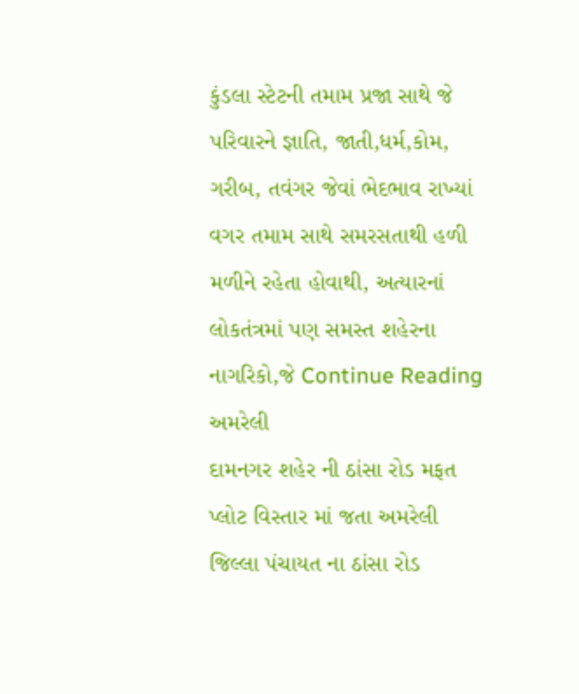કુંડલા સ્ટેટની તમામ પ્રજા સાથે જે પરિવારને જ્ઞાતિ, જાતી,ધર્મ,કોમ, ગરીબ, તવંગર જેવાં ભેદભાવ રાખ્યાં વગર તમામ સાથે સમરસતાથી હળી મળીને રહેતા હોવાથી, અત્યારનાં લોકતંત્રમાં પણ સમસ્ત શહેરના નાગરિકો,જે Continue Reading
અમરેલી
દામનગર શહેર ની ઠાંસા રોડ મફત પ્લોટ વિસ્તાર માં જતા અમરેલી જિલ્લા પંચાયત ના ઠાંસા રોડ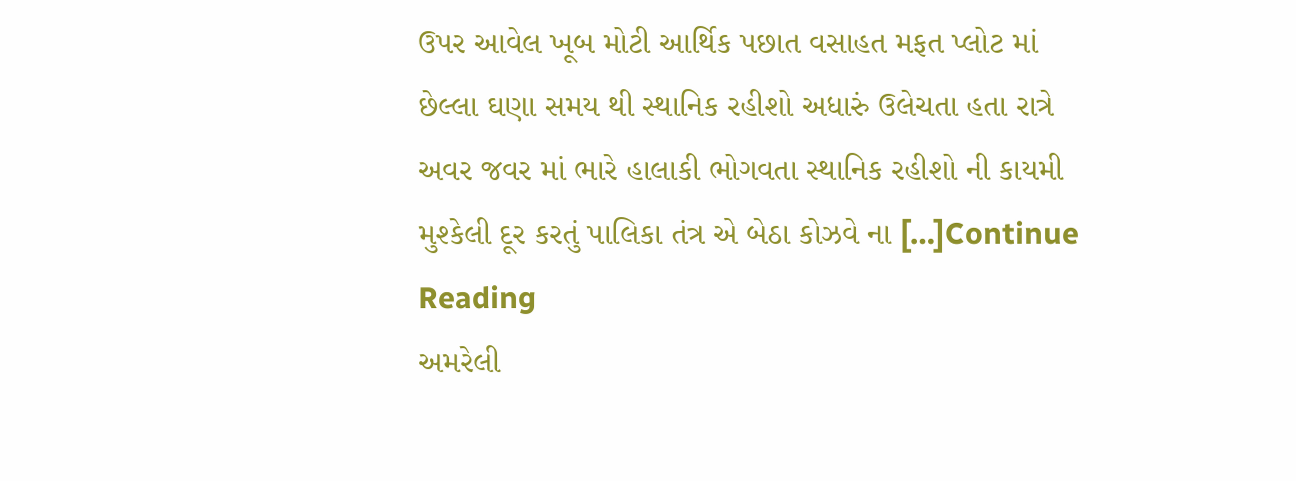ઉપર આવેલ ખૂબ મોટી આર્થિક પછાત વસાહત મફત પ્લોટ માં છેલ્લા ઘણા સમય થી સ્થાનિક રહીશો અધારું ઉલેચતા હતા રાત્રે અવર જવર માં ભારે હાલાકી ભોગવતા સ્થાનિક રહીશો ની કાયમી મુશ્કેલી દૂર કરતું પાલિકા તંત્ર એ બેઠા કોઝવે ના […]Continue Reading
અમરેલી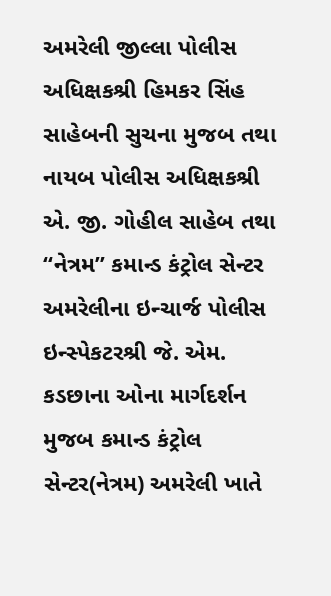અમરેલી જીલ્લા પોલીસ અધિક્ષકશ્રી હિમકર સિંહ સાહેબની સુચના મુજબ તથા નાયબ પોલીસ અધિક્ષકશ્રી એ. જી. ગોહીલ સાહેબ તથા “નેત્રમ” કમાન્ડ કંટ્રોલ સેન્ટર અમરેલીના ઇન્ચાર્જ પોલીસ ઇન્સ્પેકટરશ્રી જે. એમ. કડછાના ઓના માર્ગદર્શન મુજબ કમાન્ડ કંટ્રોલ સેન્ટર(નેત્રમ) અમરેલી ખાતે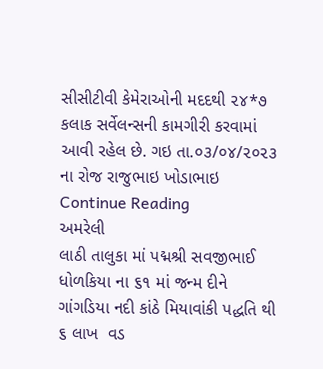સીસીટીવી કેમેરાઓની મદદથી ૨૪*૭ કલાક સર્વેલન્સની કામગીરી કરવામાં આવી રહેલ છે. ગઇ તા.૦૩/૦૪/૨૦૨૩ ના રોજ રાજુભાઇ ખોડાભાઇ Continue Reading
અમરેલી
લાઠી તાલુકા માં પદ્મશ્રી સવજીભાઈ ધોળકિયા ના ૬૧ માં જન્મ દીને ગાંગડિયા નદી કાંઠે મિયાવાંકી પદ્ધતિ થી ૬ લાખ  વડ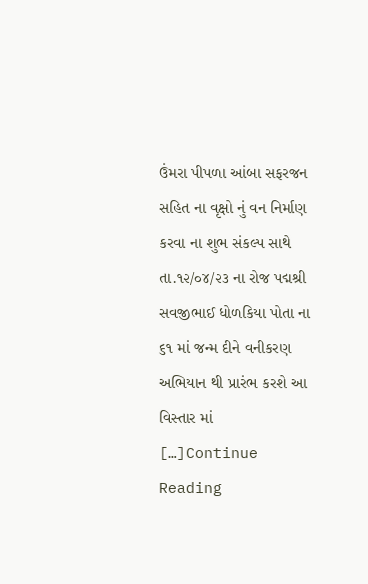ઉંમરા પીપળા આંબા સફરજન સહિત ના વૃક્ષો નું વન નિર્માણ કરવા ના શુભ સંકલ્પ સાથે તા.૧૨/૦૪/૨૩ ના રોજ પદ્મશ્રી  સવજીભાઈ ધોળકિયા પોતા ના ૬૧ માં જન્મ દીને વનીકરણ અભિયાન થી પ્રારંભ કરશે આ વિસ્તાર માં  […]Continue Reading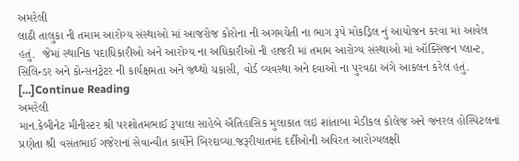અમરેલી
લાઠી તાલુકા ની તમામ આરોગ્ય સંસ્થાઓ માં આજરોજ કોરોના ની અગમચેતી ના ભાગ રૂપે મોકડ્રિલ નું આયોજન કરવા માં આવેલ હતું.  જેમાં સ્થાનિક પદાધિકારીઓ અને આરોગ્ય ના અધિકારીઓ ની હાજરી માં તમામ આરોગ્ય સંસ્થાઓ માં ઑક્સિજન પ્લાન્ટ, સિલિન્ડર અને કોન્સનટ્રેટર ની કાર્યક્ષમતા અને જથ્થો ચકાસી, વોર્ડ વ્યવસ્થા અને દવાઓ ના પુરવઠા અંગે આકલન કરેલ હતું. […]Continue Reading
અમરેલી
માન.કેબીનેટ મીનીસ્ટર શ્રી પરશોતમભાઈ રૂપાલા સાહેબે ઐતિહાસિક મુલાકાત લઇ શાંતાબા મેડીકલ કોલેજ અને જનરલ હોસ્પિટલનાં પ્રણેતા શ્રી વસંતભાઈ ગજેરાનાં સેવાન્વીત કાર્યોને બિરદાવ્યા.જરૂરીયાતમંદ દર્દીઓની અવિરત આરોગ્યલક્ષી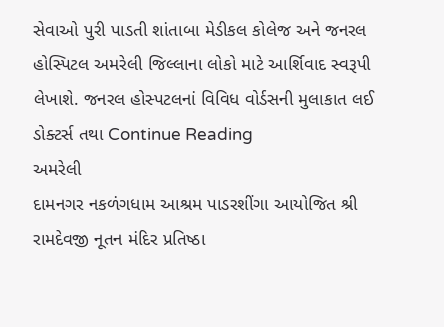સેવાઓ પુરી પાડતી શાંતાબા મેડીકલ કોલેજ અને જનરલ હોસ્પિટલ અમરેલી જિલ્લાના લોકો માટે આર્શિવાદ સ્વરૂપી લેખાશે. જનરલ હોસ્પટલનાં વિવિધ વોર્ડસની મુલાકાત લઈ ડોક્ટર્સ તથા Continue Reading
અમરેલી
દામનગર નકળંગધામ આશ્રમ પાડરશીંગા આયોજિત શ્રી રામદેવજી નૂતન મંદિર પ્રતિષ્ઠા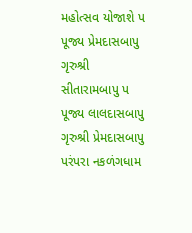મહોત્સવ યોજાશે પ પૂજ્ય પ્રેમદાસબાપુ ગૃરુશ્રી સીતારામબાપુ પ પૂજ્ય લાલદાસબાપુ ગૃરુશ્રી પ્રેમદાસબાપુ પરંપરા નકળંગધામ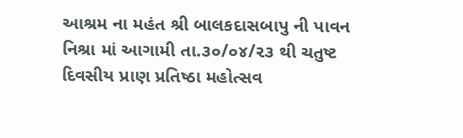આશ્રમ ના મહંત શ્રી બાલકદાસબાપુ ની પાવન નિશ્રા માં આગામી તા.૩૦/૦૪/૨૩ થી ચતુષ્ટ દિવસીય પ્રાણ પ્રતિષ્ઠા મહોત્સવ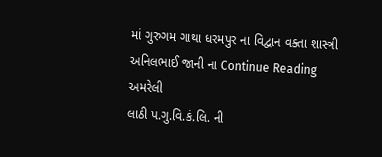માં ગુરુગમ ગાથા ધરમપુર ના વિદ્વાન વક્તા શાસ્ત્રી અનિલભાઈ જાની ના Continue Reading
અમરેલી
લાઠી પ.ગુ.વિ.કં.લિ. ની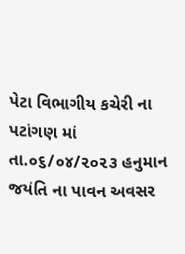પેટા વિભાગીય કચેરી ના પટાંગણ માં તા.૦૬/૦૪/૨૦૨૩ હનુમાન જયંતિ ના પાવન અવસર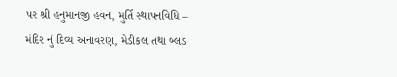પર શ્રી હનુમાનજી હવન, મુર્તિ સ્થાપનવિધિ – મંદિર નું દિવ્ય અનાવરણ, મેડીકલ તથા બ્લડ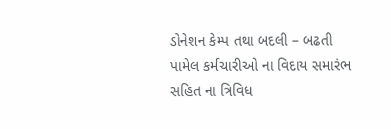ડોનેશન કેમ્પ તથા બદલી – બઢતી પામેલ કર્મચારીઓ ના વિદાય સમારંભ સહિત ના ત્રિવિધ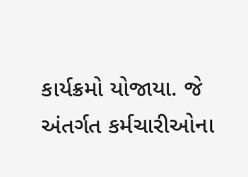કાર્યક્રમો યોજાયા. જે અંતર્ગત કર્મચારીઓના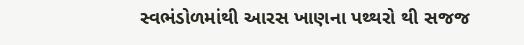સ્વભંડોળમાંથી આરસ ખાણના પથ્થરો થી સજજ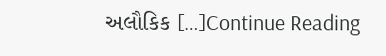અલૌકિક […]Continue Reading